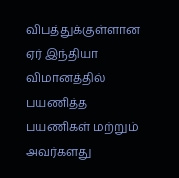விபத்துக்குள்ளான ஏர் இந்தியா விமானத்தில் பயணித்த பயணிகள் மற்றும் அவர்களது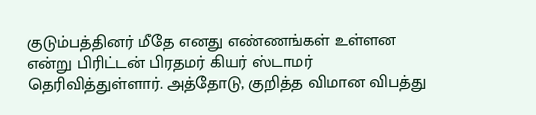குடும்பத்தினர் மீதே எனது எண்ணங்கள் உள்ளன என்று பிரிட்டன் பிரதமர் கியர் ஸ்டாமர் தெரிவித்துள்ளார். அத்தோடு, குறித்த விமான விபத்து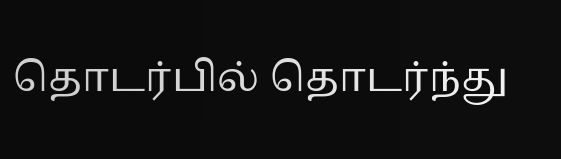தொடர்பில் தொடர்ந்து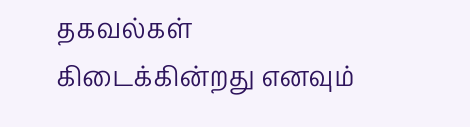தகவல்கள் கிடைக்கின்றது எனவும்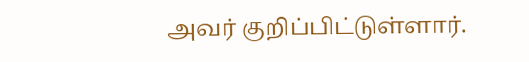அவர் குறிப்பிட்டுள்ளார்.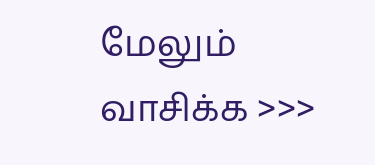மேலும் வாசிக்க >>>